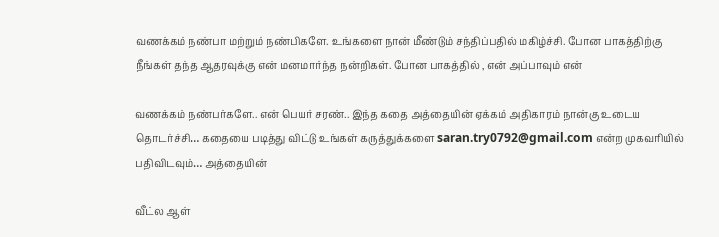வணக்கம் நண்பா மற்றும் நண்பிகளே. உங்களை நான் மீண்டும் சந்திப்பதில் மகிழ்ச்சி. போன பாகத்திற்கு நீங்கள் தந்த ஆதரவுக்கு என் மனமார்ந்த நன்றிகள். போன பாகத்தில் , என் அப்பாவும் என்

வணக்கம் நண்பர்களே.. என் பெயர் சரண்.. இந்த கதை அத்தையின் ஏக்கம் அதிகாரம் நான்கு உடைய தொடர்ச்சி… கதையை படித்து விட்டு உங்கள் கருத்துக்களை saran.try0792@gmail.com என்ற முகவரியில் பதிவிடவும்… அத்தையின்

வீட்ல ஆள்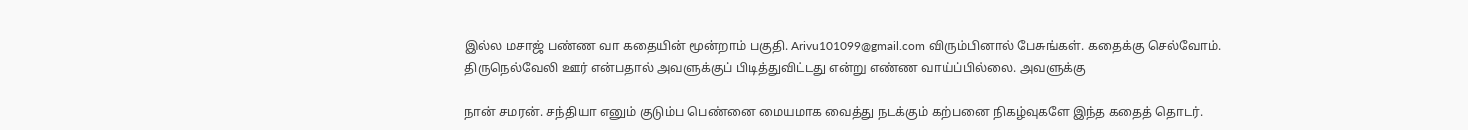இல்ல மசாஜ் பண்ண வா கதையின் மூன்றாம் பகுதி. Arivu101099@gmail.com விரும்பினால் பேசுங்கள். கதைக்கு செல்வோம். திருநெல்வேலி ஊர் என்பதால் அவளுக்குப் பிடித்துவிட்டது என்று எண்ண வாய்ப்பில்லை. அவளுக்கு

நான் சமரன். சந்தியா எனும் குடும்ப பெண்னை மையமாக வைத்து நடக்கும் கற்பனை நிகழ்வுகளே இந்த கதைத் தொடர்.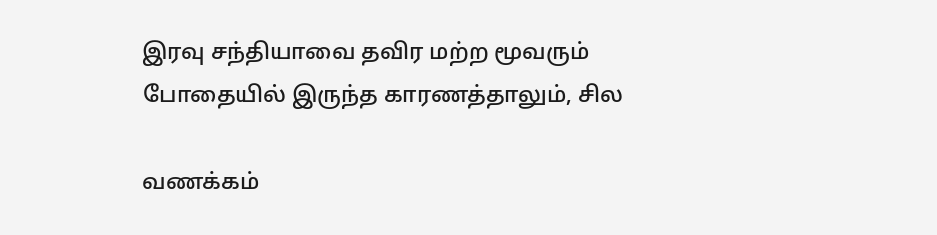இரவு சந்தியாவை தவிர மற்ற மூவரும் போதையில் இருந்த காரணத்தாலும், சில

வணக்கம்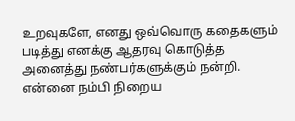உறவுகளே, எனது ஒவ்வொரு கதைகளும் படித்து எனக்கு ஆதரவு கொடுத்த அனைத்து நண்பர்களுக்கும் நன்றி. என்னை நம்பி நிறைய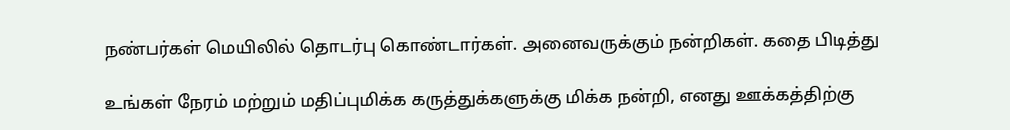நண்பர்கள் மெயிலில் தொடர்பு கொண்டார்கள். அனைவருக்கும் நன்றிகள். கதை பிடித்து

உங்கள் நேரம் மற்றும் மதிப்புமிக்க கருத்துக்களுக்கு மிக்க நன்றி, எனது ஊக்கத்திற்கு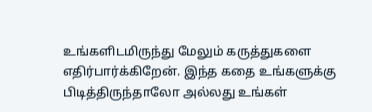உங்களிடமிருந்து மேலும் கருத்துகளை எதிர்பார்க்கிறேன். இந்த கதை உங்களுக்கு பிடித்திருந்தாலோ அல்லது உங்கள்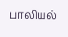பாலியல்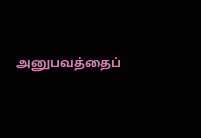அனுபவத்தைப்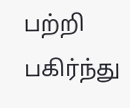பற்றி பகிர்ந்து